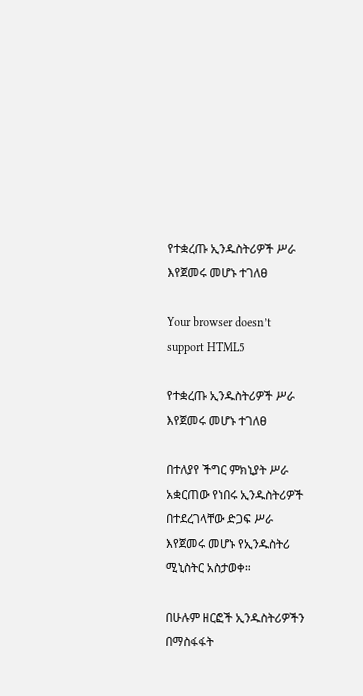የተቋረጡ ኢንዱስትሪዎች ሥራ እየጀመሩ መሆኑ ተገለፀ

Your browser doesn’t support HTML5

የተቋረጡ ኢንዱስትሪዎች ሥራ እየጀመሩ መሆኑ ተገለፀ

በተለያየ ችግር ምክኒያት ሥራ አቋርጠው የነበሩ ኢንዱስትሪዎች በተደረገላቸው ድጋፍ ሥራ እየጀመሩ መሆኑ የኢንዱስትሪ ሚኒስትር አስታወቀ።

በሁሉም ዘርፎች ኢንዱስትሪዎችን በማስፋፋት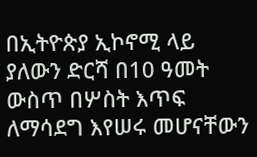በኢትዮጵያ ኢኮኖሚ ላይ ያለውን ድርሻ በ10 ዓመት ውስጥ በሦስት እጥፍ ለማሳደግ እየሠሩ መሆናቸውን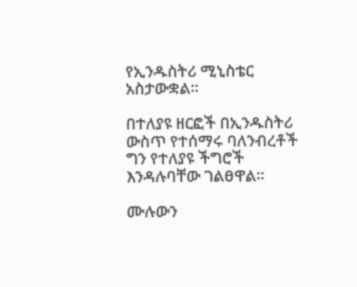የኢንዱስትሪ ሚኒስቴር አስታውቋል።

በተለያዩ ዘርፎች በኢንዱስትሪ ውስጥ የተሰማሩ ባለንብረቶች ግን የተለያዩ ችግሮች እንዳሉባቸው ገልፀዋል።

ሙሉውን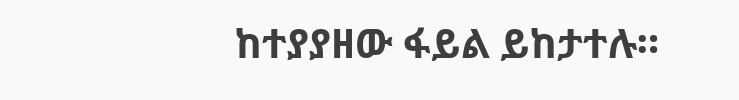ከተያያዘው ፋይል ይከታተሉ።